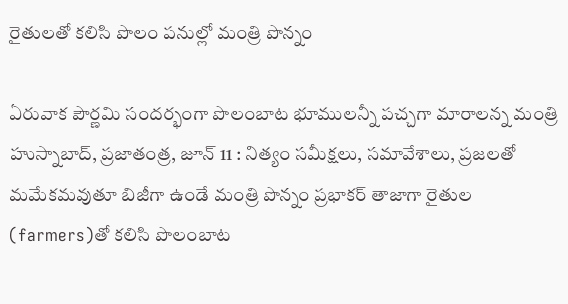రైతులతో కలిసి పొలం పనుల్లో మంత్రి పొన్నం

ఏరువాక పౌర్ణమి సందర్భంగా పొలంబాట భూములన్నీ పచ్చగా మారాలన్న మంత్రి హుస్నాబాద్, ప్రజాతంత్ర, జూన్ 11 : నిత్యం సమీక్షలు, సమావేశాలు, ప్రజలతో మమేకమవుతూ బిజీగా ఉండే మంత్రి పొన్నం ప్రభాకర్ తాజాగా రైతుల (farmers)తో కలిసి పొలంబాట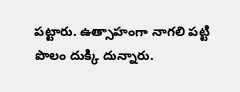పట్టారు. ఉత్సాహంగా నాగలి పట్టి పొలం దుక్కి దున్నారు.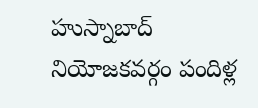హుస్నాబాద్ నియోజకవర్గం పందిళ్ల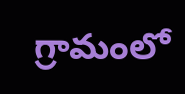గ్రామంలో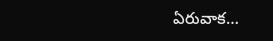ఏరువాక…